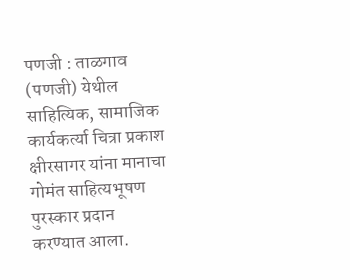पणजी : ताळगाव (पणजी) येथील साहित्यिक, सामाजिक कार्यकर्त्या चित्रा प्रकाश क्षीरसागर यांना मानाचा गोमंत साहित्यभूषण पुरस्कार प्रदान करण्यात आला.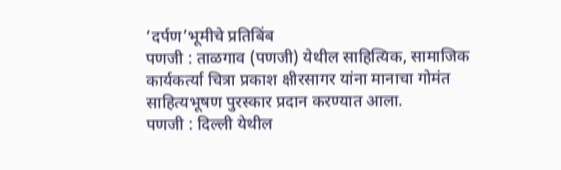‘दर्पण’भूमीचे प्रतिबिंब
पणजी : ताळगाव (पणजी) येथील साहित्यिक, सामाजिक कार्यकर्त्या चित्रा प्रकाश क्षीरसागर यांना मानाचा गोमंत साहित्यभूषण पुरस्कार प्रदान करण्यात आला.
पणजी : दिल्ली येथील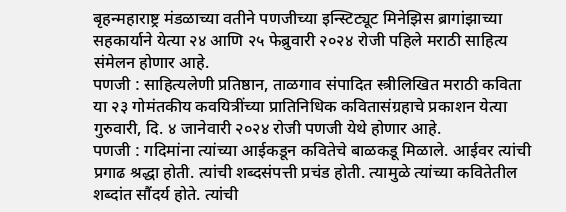बृहन्महाराष्ट्र मंडळाच्या वतीने पणजीच्या इन्स्टिट्यूट मिनेझिस ब्रागांझाच्या सहकार्याने येत्या २४ आणि २५ फेब्रुवारी २०२४ रोजी पहिले मराठी साहित्य संमेलन होणार आहे.
पणजी : साहित्यलेणी प्रतिष्ठान, ताळगाव संपादित स्त्रीलिखित मराठी कविता या २३ गोमंतकीय कवयित्रींच्या प्रातिनिधिक कवितासंग्रहाचे प्रकाशन येत्या गुरुवारी, दि. ४ जानेवारी २०२४ रोजी पणजी येथे होणार आहे.
पणजी : गदिमांना त्यांच्या आईकडून कवितेचे बाळकडू मिळाले. आईवर त्यांची प्रगाढ श्रद्धा होती. त्यांची शब्दसंपत्ती प्रचंड होती. त्यामुळे त्यांच्या कवितेतील शब्दांत सौंदर्य होते. त्यांची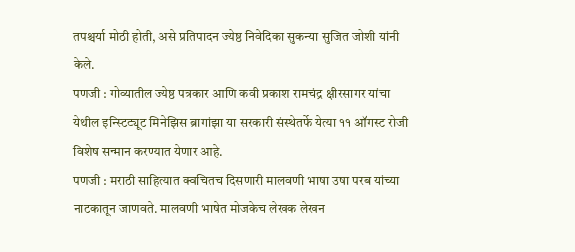तपश्चर्या मोठी होती, असे प्रतिपादन ज्येष्ठ निवेदिका सुकन्या सुजित जोशी यांनी केले.
पणजी : गोव्यातील ज्येष्ठ पत्रकार आणि कवी प्रकाश रामचंद्र क्षीरसागर यांचा येथील इन्स्टिट्यूट मिनेझिस ब्रागांझा या सरकारी संस्थेतर्फे येत्या ११ ऑगस्ट रोजी विशेष सन्मान करण्यात येणार आहे.
पणजी : मराठी साहित्यात क्वचितच दिसणारी मालवणी भाषा उषा परब यांच्या नाटकातून जाणवते. मालवणी भाषेत मोजकेच लेखक लेखन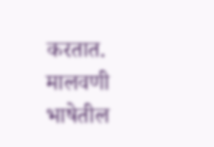करतात. मालवणी भाषेतील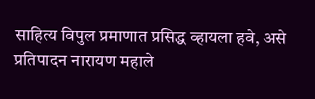साहित्य विपुल प्रमाणात प्रसिद्ध व्हायला हवे, असे प्रतिपादन नारायण महाले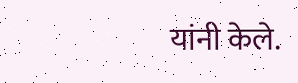यांनी केले.